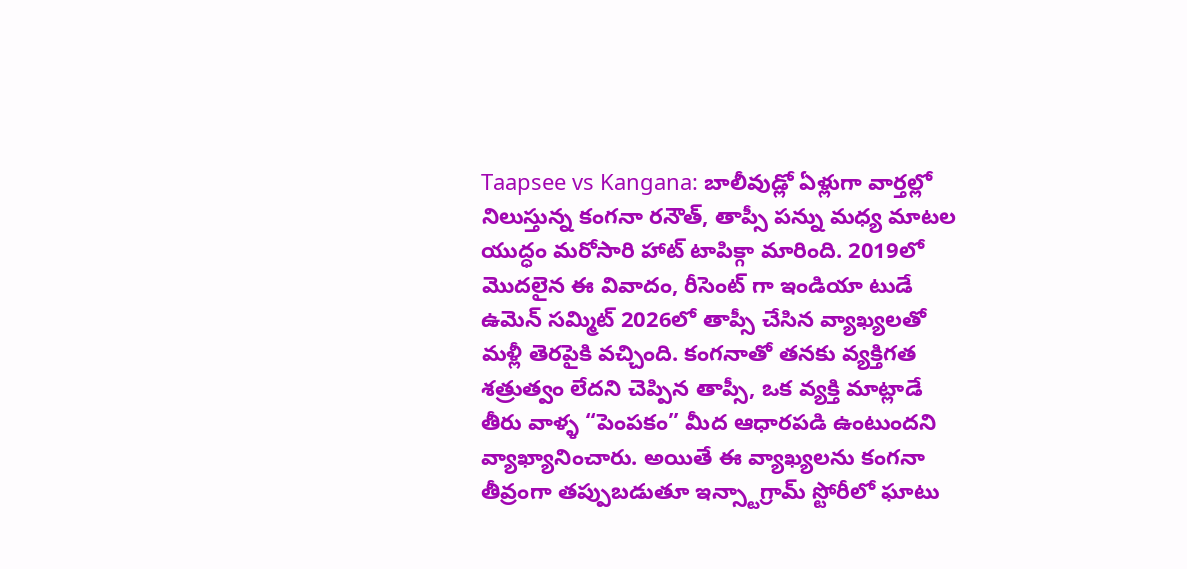Taapsee vs Kangana: బాలీవుడ్లో ఏళ్లుగా వార్తల్లో నిలుస్తున్న కంగనా రనౌత్, తాప్సీ పన్ను మధ్య మాటల యుద్ధం మరోసారి హాట్ టాపిక్గా మారింది. 2019లో మొదలైన ఈ వివాదం, రీసెంట్ గా ఇండియా టుడే ఉమెన్ సమ్మిట్ 2026లో తాప్సీ చేసిన వ్యాఖ్యలతో మళ్లీ తెరపైకి వచ్చింది. కంగనాతో తనకు వ్యక్తిగత శత్రుత్వం లేదని చెప్పిన తాప్సీ, ఒక వ్యక్తి మాట్లాడే తీరు వాళ్ళ “పెంపకం” మీద ఆధారపడి ఉంటుందని వ్యాఖ్యానించారు. అయితే ఈ వ్యాఖ్యలను కంగనా తీవ్రంగా తప్పుబడుతూ ఇన్స్టాగ్రామ్ స్టోరీలో ఘాటు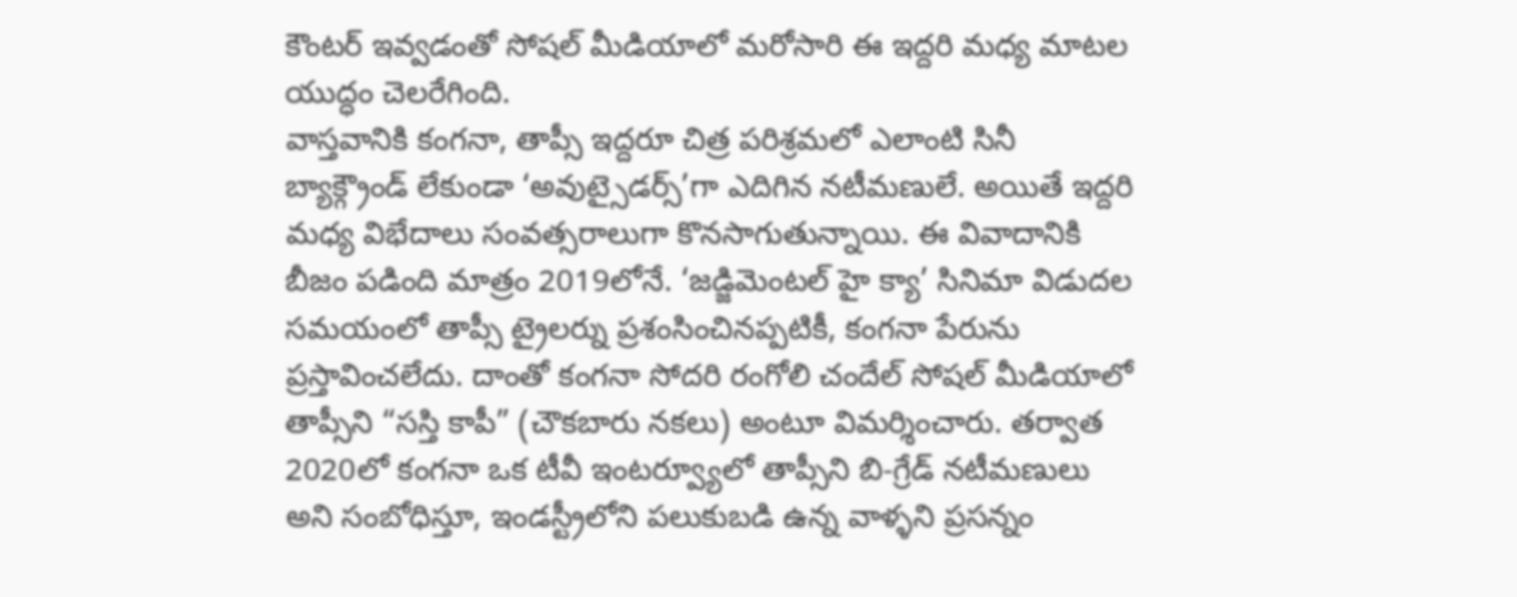కౌంటర్ ఇవ్వడంతో సోషల్ మీడియాలో మరోసారి ఈ ఇద్దరి మధ్య మాటల యుద్ధం చెలరేగింది.
వాస్తవానికి కంగనా, తాప్సీ ఇద్దరూ చిత్ర పరిశ్రమలో ఎలాంటి సినీ బ్యాక్గ్రౌండ్ లేకుండా ‘అవుట్సైడర్స్’గా ఎదిగిన నటీమణులే. అయితే ఇద్దరి మధ్య విభేదాలు సంవత్సరాలుగా కొనసాగుతున్నాయి. ఈ వివాదానికి బీజం పడింది మాత్రం 2019లోనే. ‘జడ్జిమెంటల్ హై క్యా’ సినిమా విడుదల సమయంలో తాప్సీ ట్రైలర్ను ప్రశంసించినప్పటికీ, కంగనా పేరును ప్రస్తావించలేదు. దాంతో కంగనా సోదరి రంగోలి చందేల్ సోషల్ మీడియాలో తాప్సీని “సస్తి కాపీ” (చౌకబారు నకలు) అంటూ విమర్శించారు. తర్వాత 2020లో కంగనా ఒక టీవీ ఇంటర్వ్యూలో తాప్సీని బి-గ్రేడ్ నటీమణులు అని సంబోధిస్తూ, ఇండస్ట్రీలోని పలుకుబడి ఉన్న వాళ్ళని ప్రసన్నం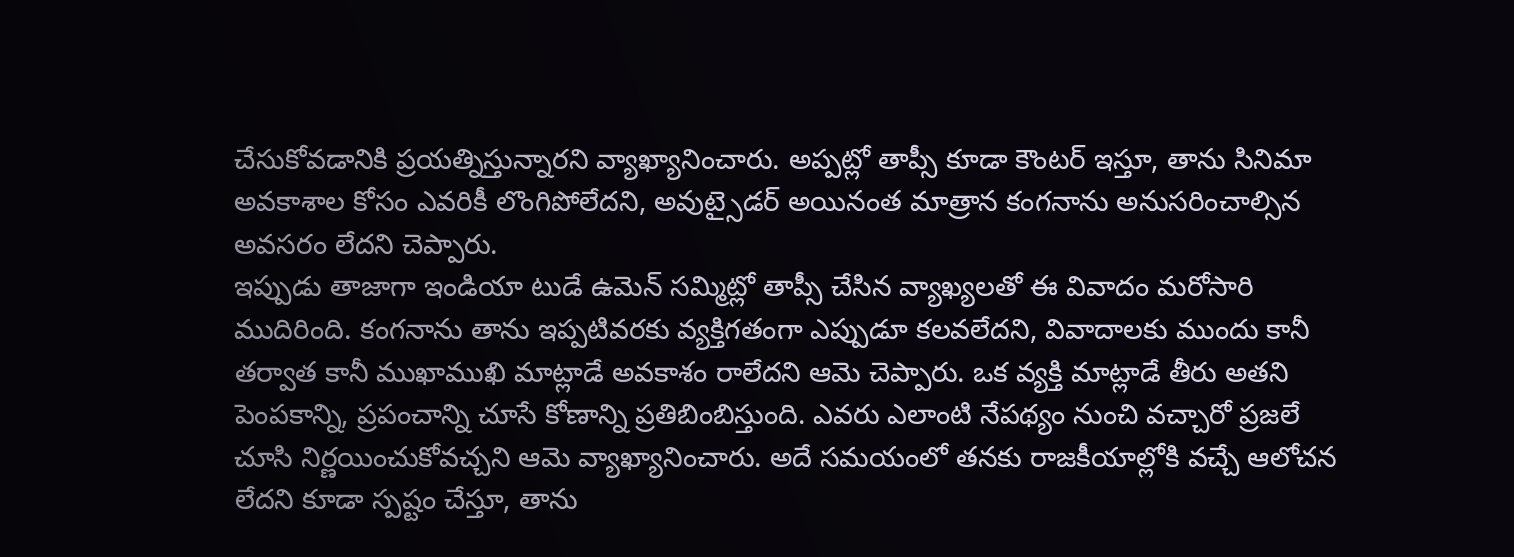చేసుకోవడానికి ప్రయత్నిస్తున్నారని వ్యాఖ్యానించారు. అప్పట్లో తాప్సీ కూడా కౌంటర్ ఇస్తూ, తాను సినిమా అవకాశాల కోసం ఎవరికీ లొంగిపోలేదని, అవుట్సైడర్ అయినంత మాత్రాన కంగనాను అనుసరించాల్సిన అవసరం లేదని చెప్పారు.
ఇప్పుడు తాజాగా ఇండియా టుడే ఉమెన్ సమ్మిట్లో తాప్సీ చేసిన వ్యాఖ్యలతో ఈ వివాదం మరోసారి ముదిరింది. కంగనాను తాను ఇప్పటివరకు వ్యక్తిగతంగా ఎప్పుడూ కలవలేదని, వివాదాలకు ముందు కానీ తర్వాత కానీ ముఖాముఖి మాట్లాడే అవకాశం రాలేదని ఆమె చెప్పారు. ఒక వ్యక్తి మాట్లాడే తీరు అతని పెంపకాన్ని, ప్రపంచాన్ని చూసే కోణాన్ని ప్రతిబింబిస్తుంది. ఎవరు ఎలాంటి నేపథ్యం నుంచి వచ్చారో ప్రజలే చూసి నిర్ణయించుకోవచ్చని ఆమె వ్యాఖ్యానించారు. అదే సమయంలో తనకు రాజకీయాల్లోకి వచ్చే ఆలోచన లేదని కూడా స్పష్టం చేస్తూ, తాను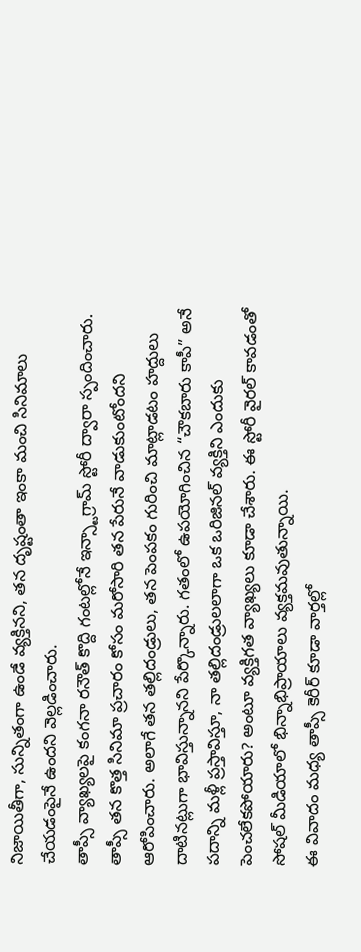నిజాయితీగా, సున్నితంగా ఉండే వ్యక్తినని, తన దృష్టంతా ఇంకా మంచి సినిమాలు చేయడంపైనే ఉందని వెల్లడించారు.
తాప్సీ వ్యాఖ్యలపై కంగనా రనౌత్ కొద్ది గంటల్లోనే ఇన్స్టాగ్రామ్ స్టోరీ ద్వారా స్పందించారు. తాప్సీ తన కొత్త సినిమా ప్రచారం కోసం మరోసారి తన పేరునే వాడుకుంటోందని ఆరోపించారు. అలాగే తన తల్లిదండ్రులు, తన పెంపకం గురించి మాట్లాడటం హద్దులు దాటినట్లుగా భావిస్తున్నానని పేర్కొన్నారు. గతంలో ఉపయోగించిన “చౌకబారు కాపీ” అనే పదాన్ని మళ్లీ ప్రస్తావిస్తూ, నా తల్లిదండ్రులలాగా ఒక ఒరిజినల్ వ్యక్తిని ఎందుకు పెంచలేకపోయారు? అంటూ వ్యక్తిగత వ్యాఖ్యలు కూడా చేశారు. ఈ స్టోరీ వైరల్ కావడంతో సోషల్ మీడియాలో భిన్నాభిప్రాయాలు వ్యక్తమవుతున్నాయి.
ఈ వివాదం మధ్య తాప్సీ కెరీర్ కూడా వార్తల్లో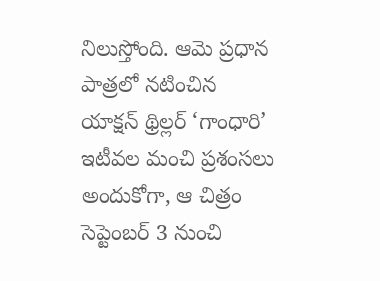నిలుస్తోంది. ఆమె ప్రధాన పాత్రలో నటించిన యాక్షన్ థ్రిల్లర్ ‘గాంధారి’ ఇటీవల మంచి ప్రశంసలు అందుకోగా, ఆ చిత్రం సెప్టెంబర్ 3 నుంచి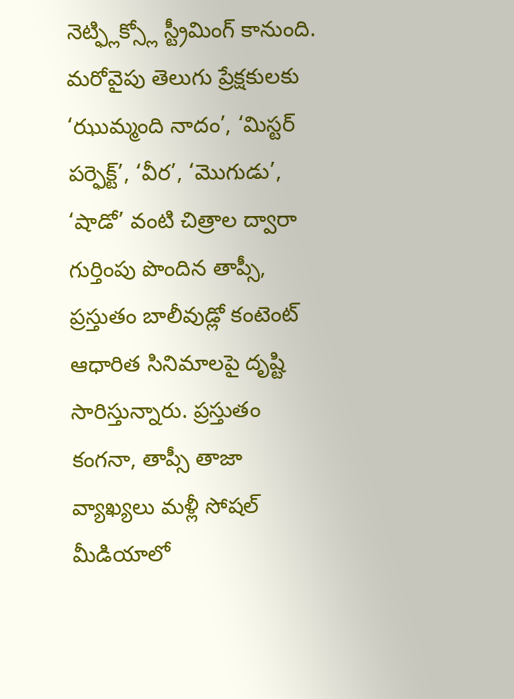నెట్ఫ్లిక్స్లో స్ట్రీమింగ్ కానుంది. మరోవైపు తెలుగు ప్రేక్షకులకు ‘ఝుమ్మంది నాదం’, ‘మిస్టర్ పర్ఫెక్ట్’, ‘వీర’, ‘మొగుడు’, ‘షాడో’ వంటి చిత్రాల ద్వారా గుర్తింపు పొందిన తాప్సీ, ప్రస్తుతం బాలీవుడ్లో కంటెంట్ ఆధారిత సినిమాలపై దృష్టి సారిస్తున్నారు. ప్రస్తుతం కంగనా, తాప్సీ తాజా వ్యాఖ్యలు మళ్లీ సోషల్ మీడియాలో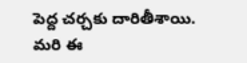పెద్ద చర్చకు దారితీశాయి. మరి ఈ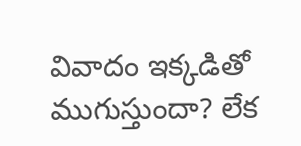వివాదం ఇక్కడితో ముగుస్తుందా? లేక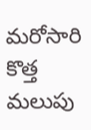మరోసారి కొత్త మలుపు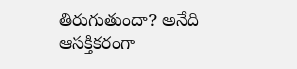తిరుగుతుందా? అనేది ఆసక్తికరంగా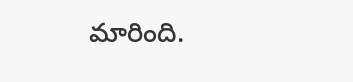మారింది.